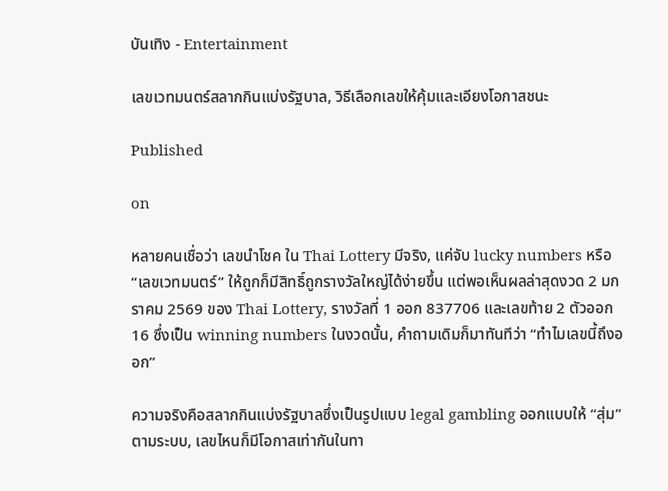บันเทิง - Entertainment

เลขเวทมนตร์สลากกินแบ่งรัฐบาล, วิธีเลือกเลขให้คุ้มและเอียงโอกาสชนะ

Published

on

หลายคนเชื่อว่า เลขนำโชค ใน Thai Lottery มีจริง, แค่จับ lucky numbers หรือ “เลขเวทมนตร์” ให้ถูกก็มีสิทธิ์ถูกรางวัลใหญ่ได้ง่ายขึ้น แต่พอเห็นผลล่าสุดงวด 2 มกราคม 2569 ของ Thai Lottery, รางวัลที่ 1 ออก 837706 และเลขท้าย 2 ตัวออก 16 ซึ่งเป็น winning numbers ในงวดนั้น, คำถามเดิมก็มาทันทีว่า “ทำไมเลขนี้ถึงออก”

ความจริงคือสลากกินแบ่งรัฐบาลซึ่งเป็นรูปแบบ legal gambling ออกแบบให้ “สุ่ม” ตามระบบ, เลขไหนก็มีโอกาสเท่ากันในทา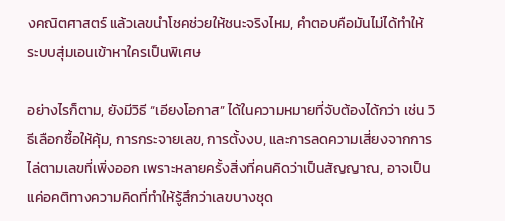งคณิตศาสตร์ แล้วเลขนำโชคช่วยให้ชนะจริงไหม, คำตอบคือมันไม่ได้ทำให้ระบบสุ่มเอนเข้าหาใครเป็นพิเศษ

อย่างไรก็ตาม, ยังมีวิธี “เอียงโอกาส” ได้ในความหมายที่จับต้องได้กว่า เช่น วิธีเลือกซื้อให้คุ้ม, การกระจายเลข, การตั้งงบ, และการลดความเสี่ยงจากการไล่ตามเลขที่เพิ่งออก เพราะหลายครั้งสิ่งที่คนคิดว่าเป็นสัญญาณ, อาจเป็นแค่อคติทางความคิดที่ทำให้รู้สึกว่าเลขบางชุด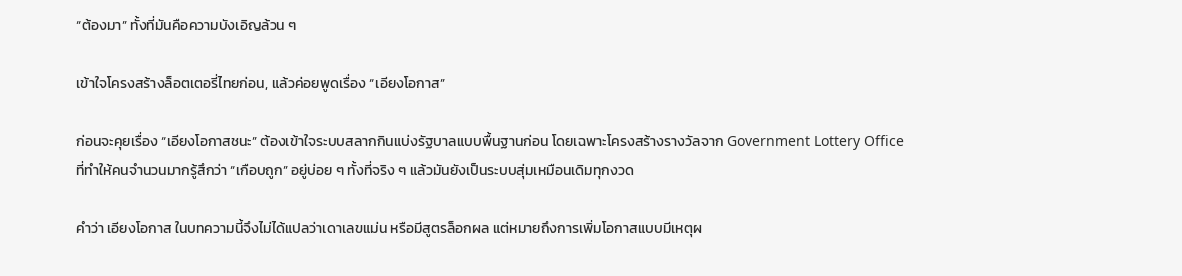“ต้องมา” ทั้งที่มันคือความบังเอิญล้วน ๆ

เข้าใจโครงสร้างล็อตเตอรี่ไทยก่อน, แล้วค่อยพูดเรื่อง “เอียงโอกาส”

ก่อนจะคุยเรื่อง “เอียงโอกาสชนะ” ต้องเข้าใจระบบสลากกินแบ่งรัฐบาลแบบพื้นฐานก่อน โดยเฉพาะโครงสร้างรางวัลจาก Government Lottery Office ที่ทำให้คนจำนวนมากรู้สึกว่า “เกือบถูก” อยู่บ่อย ๆ ทั้งที่จริง ๆ แล้วมันยังเป็นระบบสุ่มเหมือนเดิมทุกงวด

คำว่า เอียงโอกาส ในบทความนี้จึงไม่ได้แปลว่าเดาเลขแม่น หรือมีสูตรล็อกผล แต่หมายถึงการเพิ่มโอกาสแบบมีเหตุผ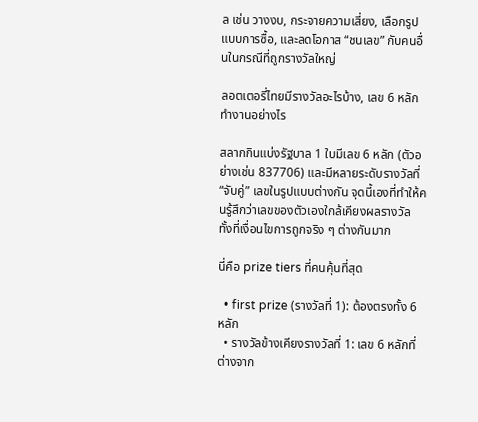ล เช่น วางงบ, กระจายความเสี่ยง, เลือกรูปแบบการซื้อ, และลดโอกาส “ชนเลข” กับคนอื่นในกรณีที่ถูกรางวัลใหญ่

ลอตเตอรี่ไทยมีรางวัลอะไรบ้าง, เลข 6 หลักทำงานอย่างไร

สลากกินแบ่งรัฐบาล 1 ใบมีเลข 6 หลัก (ตัวอย่างเช่น 837706) และมีหลายระดับรางวัลที่ “จับคู่” เลขในรูปแบบต่างกัน จุดนี้เองที่ทำให้คนรู้สึกว่าเลขของตัวเองใกล้เคียงผลรางวัล ทั้งที่เงื่อนไขการถูกจริง ๆ ต่างกันมาก

นี่คือ prize tiers ที่คนคุ้นที่สุด

  • first prize (รางวัลที่ 1): ต้องตรงทั้ง 6 หลัก
  • รางวัลข้างเคียงรางวัลที่ 1: เลข 6 หลักที่ต่างจาก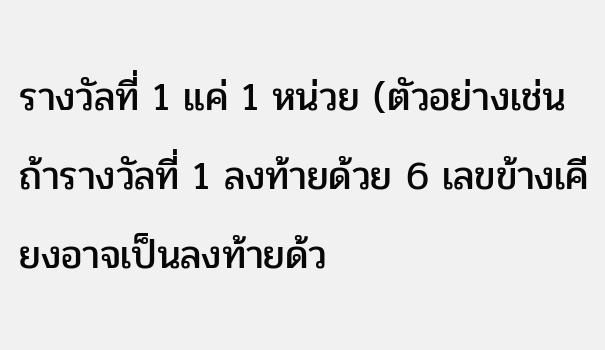รางวัลที่ 1 แค่ 1 หน่วย (ตัวอย่างเช่น ถ้ารางวัลที่ 1 ลงท้ายด้วย 6 เลขข้างเคียงอาจเป็นลงท้ายด้ว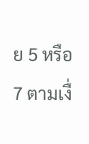ย 5 หรือ 7 ตามเงื่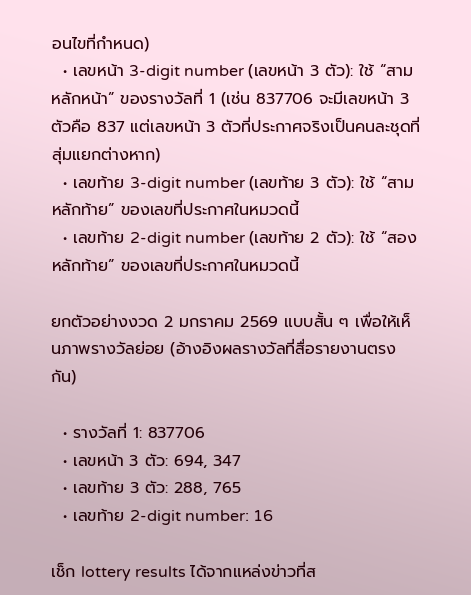อนไขที่กำหนด)
  • เลขหน้า 3-digit number (เลขหน้า 3 ตัว): ใช้ “สามหลักหน้า” ของรางวัลที่ 1 (เช่น 837706 จะมีเลขหน้า 3 ตัวคือ 837 แต่เลขหน้า 3 ตัวที่ประกาศจริงเป็นคนละชุดที่สุ่มแยกต่างหาก)
  • เลขท้าย 3-digit number (เลขท้าย 3 ตัว): ใช้ “สามหลักท้าย” ของเลขที่ประกาศในหมวดนี้
  • เลขท้าย 2-digit number (เลขท้าย 2 ตัว): ใช้ “สองหลักท้าย” ของเลขที่ประกาศในหมวดนี้

ยกตัวอย่างงวด 2 มกราคม 2569 แบบสั้น ๆ เพื่อให้เห็นภาพรางวัลย่อย (อ้างอิงผลรางวัลที่สื่อรายงานตรงกัน)

  • รางวัลที่ 1: 837706
  • เลขหน้า 3 ตัว: 694, 347
  • เลขท้าย 3 ตัว: 288, 765
  • เลขท้าย 2-digit number: 16

เช็ก lottery results ได้จากแหล่งข่าวที่ส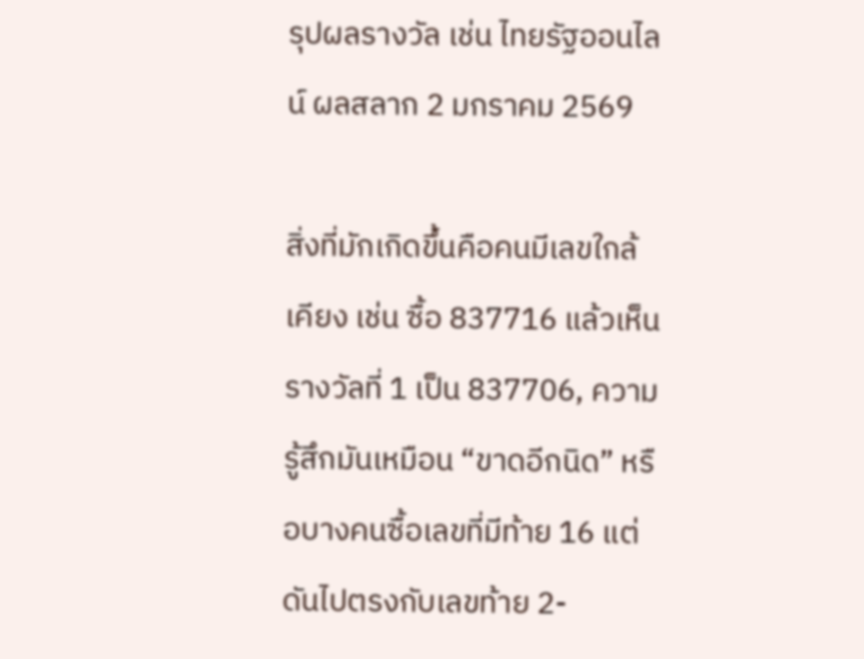รุปผลรางวัล เช่น ไทยรัฐออนไลน์ ผลสลาก 2 มกราคม 2569

สิ่งที่มักเกิดขึ้นคือคนมีเลขใกล้เคียง เช่น ซื้อ 837716 แล้วเห็นรางวัลที่ 1 เป็น 837706, ความรู้สึกมันเหมือน “ขาดอีกนิด” หรือบางคนซื้อเลขที่มีท้าย 16 แต่ดันไปตรงกับเลขท้าย 2-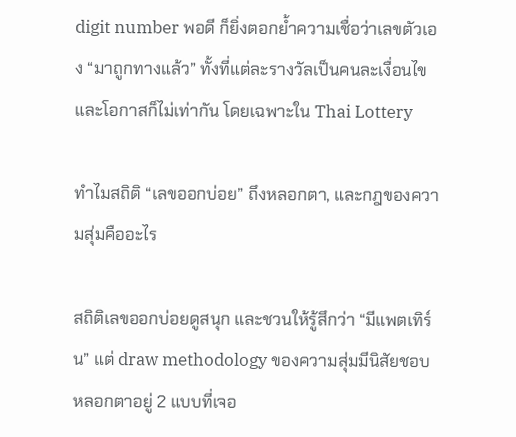digit number พอดี ก็ยิ่งตอกย้ำความเชื่อว่าเลขตัวเอง “มาถูกทางแล้ว” ทั้งที่แต่ละรางวัลเป็นคนละเงื่อนไข และโอกาสก็ไม่เท่ากัน โดยเฉพาะใน Thai Lottery

ทำไมสถิติ “เลขออกบ่อย” ถึงหลอกตา, และกฎของความสุ่มคืออะไร

สถิติเลขออกบ่อยดูสนุก และชวนให้รู้สึกว่า “มีแพตเทิร์น” แต่ draw methodology ของความสุ่มมีนิสัยชอบหลอกตาอยู่ 2 แบบที่เจอ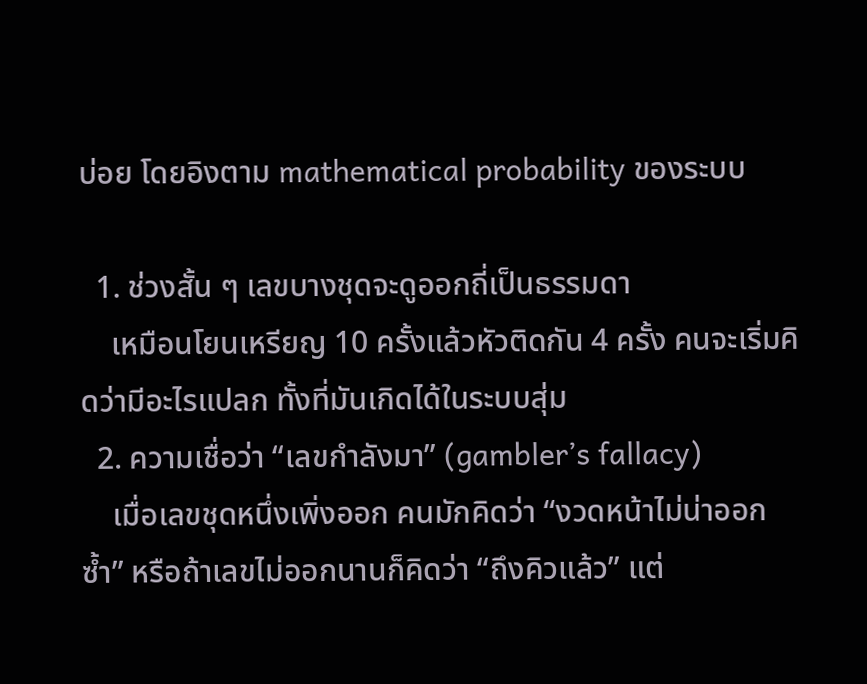บ่อย โดยอิงตาม mathematical probability ของระบบ

  1. ช่วงสั้น ๆ เลขบางชุดจะดูออกถี่เป็นธรรมดา
    เหมือนโยนเหรียญ 10 ครั้งแล้วหัวติดกัน 4 ครั้ง คนจะเริ่มคิดว่ามีอะไรแปลก ทั้งที่มันเกิดได้ในระบบสุ่ม
  2. ความเชื่อว่า “เลขกำลังมา” (gambler’s fallacy)
    เมื่อเลขชุดหนึ่งเพิ่งออก คนมักคิดว่า “งวดหน้าไม่น่าออกซ้ำ” หรือถ้าเลขไม่ออกนานก็คิดว่า “ถึงคิวแล้ว” แต่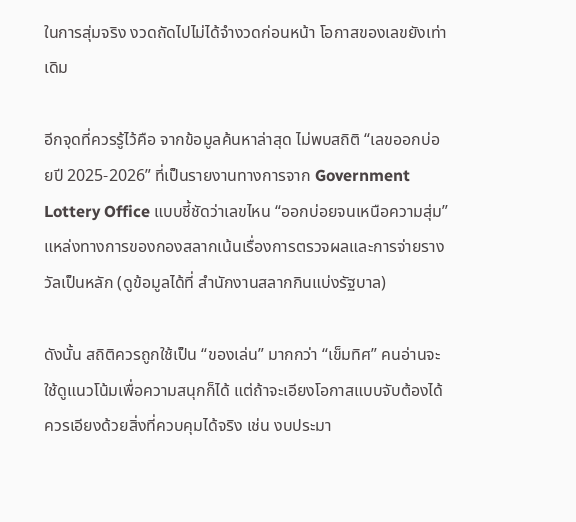ในการสุ่มจริง งวดถัดไปไม่ได้จำงวดก่อนหน้า โอกาสของเลขยังเท่าเดิม

อีกจุดที่ควรรู้ไว้คือ จากข้อมูลค้นหาล่าสุด ไม่พบสถิติ “เลขออกบ่อยปี 2025-2026” ที่เป็นรายงานทางการจาก Government Lottery Office แบบชี้ชัดว่าเลขไหน “ออกบ่อยจนเหนือความสุ่ม” แหล่งทางการของกองสลากเน้นเรื่องการตรวจผลและการจ่ายรางวัลเป็นหลัก (ดูข้อมูลได้ที่ สำนักงานสลากกินแบ่งรัฐบาล)

ดังนั้น สถิติควรถูกใช้เป็น “ของเล่น” มากกว่า “เข็มทิศ” คนอ่านจะใช้ดูแนวโน้มเพื่อความสนุกก็ได้ แต่ถ้าจะเอียงโอกาสแบบจับต้องได้ ควรเอียงด้วยสิ่งที่ควบคุมได้จริง เช่น งบประมา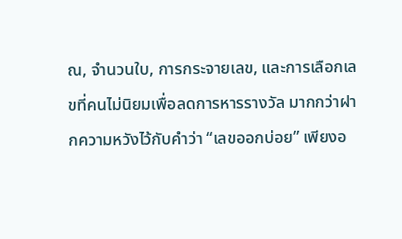ณ, จำนวนใบ, การกระจายเลข, และการเลือกเลขที่คนไม่นิยมเพื่อลดการหารรางวัล มากกว่าฝากความหวังไว้กับคำว่า “เลขออกบ่อย” เพียงอ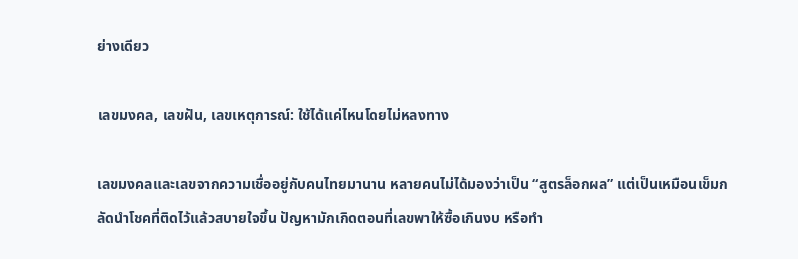ย่างเดียว

เลขมงคล, เลขฝัน, เลขเหตุการณ์: ใช้ได้แค่ไหนโดยไม่หลงทาง

เลขมงคลและเลขจากความเชื่ออยู่กับคนไทยมานาน หลายคนไม่ได้มองว่าเป็น “สูตรล็อกผล” แต่เป็นเหมือนเข็มกลัดนำโชคที่ติดไว้แล้วสบายใจขึ้น ปัญหามักเกิดตอนที่เลขพาให้ซื้อเกินงบ หรือทำ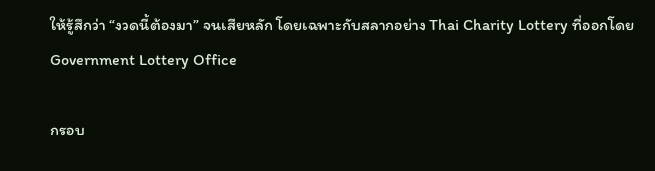ให้รู้สึกว่า “งวดนี้ต้องมา” จนเสียหลัก โดยเฉพาะกับสลากอย่าง Thai Charity Lottery ที่ออกโดย Government Lottery Office

กรอบ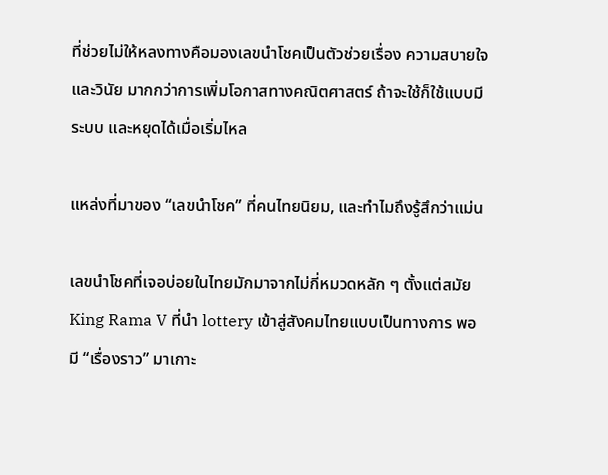ที่ช่วยไม่ให้หลงทางคือมองเลขนำโชคเป็นตัวช่วยเรื่อง ความสบายใจและวินัย มากกว่าการเพิ่มโอกาสทางคณิตศาสตร์ ถ้าจะใช้ก็ใช้แบบมีระบบ และหยุดได้เมื่อเริ่มไหล

แหล่งที่มาของ “เลขนำโชค” ที่คนไทยนิยม, และทำไมถึงรู้สึกว่าแม่น

เลขนำโชคที่เจอบ่อยในไทยมักมาจากไม่กี่หมวดหลัก ๆ ตั้งแต่สมัย King Rama V ที่นำ lottery เข้าสู่สังคมไทยแบบเป็นทางการ พอมี “เรื่องราว” มาเกาะ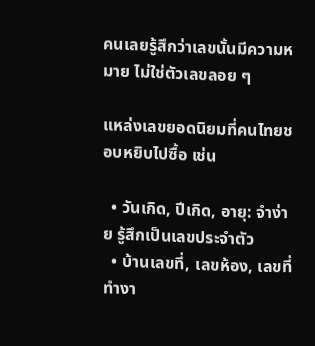คนเลยรู้สึกว่าเลขนั้นมีความหมาย ไม่ใช่ตัวเลขลอย ๆ

แหล่งเลขยอดนิยมที่คนไทยชอบหยิบไปซื้อ เช่น

  • วันเกิด, ปีเกิด, อายุ: จำง่าย รู้สึกเป็นเลขประจำตัว
  • บ้านเลขที่, เลขห้อง, เลขที่ทำงา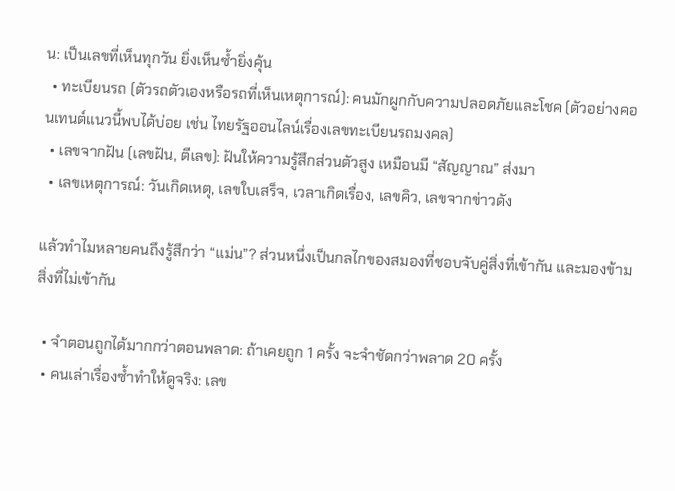น: เป็นเลขที่เห็นทุกวัน ยิ่งเห็นซ้ำยิ่งคุ้น
  • ทะเบียนรถ (ตัวรถตัวเองหรือรถที่เห็นเหตุการณ์): คนมักผูกกับความปลอดภัยและโชค (ตัวอย่างคอนเทนต์แนวนี้พบได้บ่อย เช่น ไทยรัฐออนไลน์เรื่องเลขทะเบียนรถมงคล)
  • เลขจากฝัน (เลขฝัน, ตีเลข): ฝันให้ความรู้สึกส่วนตัวสูง เหมือนมี “สัญญาณ” ส่งมา
  • เลขเหตุการณ์: วันเกิดเหตุ, เลขใบเสร็จ, เวลาเกิดเรื่อง, เลขคิว, เลขจากข่าวดัง

แล้วทำไมหลายคนถึงรู้สึกว่า “แม่น”? ส่วนหนึ่งเป็นกลไกของสมองที่ชอบจับคู่สิ่งที่เข้ากัน และมองข้ามสิ่งที่ไม่เข้ากัน

  • จำตอนถูกได้มากกว่าตอนพลาด: ถ้าเคยถูก 1 ครั้ง จะจำชัดกว่าพลาด 20 ครั้ง
  • คนเล่าเรื่องซ้ำทำให้ดูจริง: เลข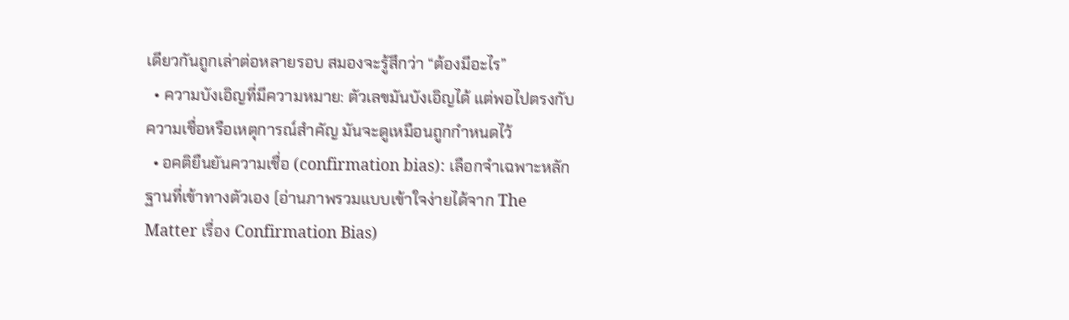เดียวกันถูกเล่าต่อหลายรอบ สมองจะรู้สึกว่า “ต้องมีอะไร”
  • ความบังเอิญที่มีความหมาย: ตัวเลขมันบังเอิญได้ แต่พอไปตรงกับความเชื่อหรือเหตุการณ์สำคัญ มันจะดูเหมือนถูกกำหนดไว้
  • อคติยืนยันความเชื่อ (confirmation bias): เลือกจำเฉพาะหลักฐานที่เข้าทางตัวเอง (อ่านภาพรวมแบบเข้าใจง่ายได้จาก The Matter เรื่อง Confirmation Bias)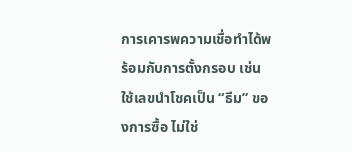การเคารพความเชื่อทำได้พร้อมกับการตั้งกรอบ เช่น ใช้เลขนำโชคเป็น “ธีม” ของการซื้อ ไม่ใช่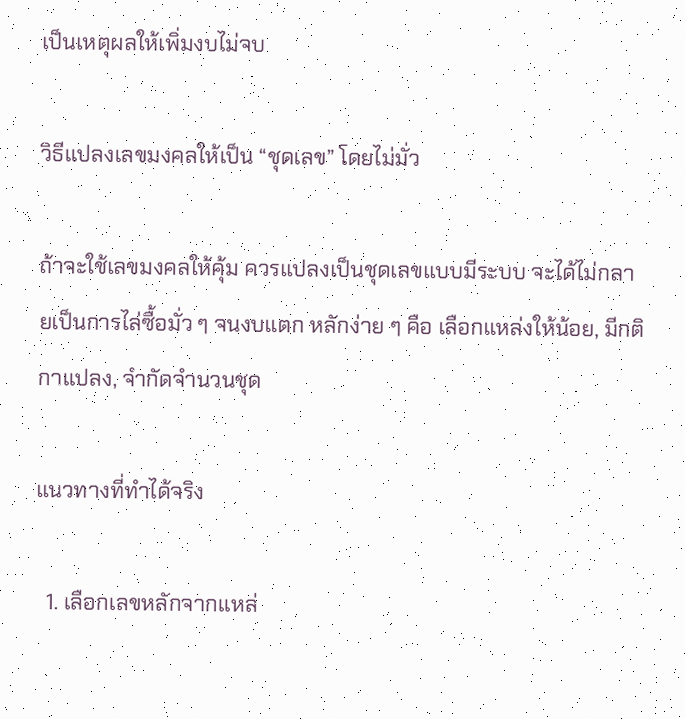เป็นเหตุผลให้เพิ่มงบไม่จบ

วิธีแปลงเลขมงคลให้เป็น “ชุดเลข” โดยไม่มั่ว

ถ้าจะใช้เลขมงคลให้คุ้ม ควรแปลงเป็นชุดเลขแบบมีระบบ จะได้ไม่กลายเป็นการไล่ซื้อมั่ว ๆ จนงบแตก หลักง่าย ๆ คือ เลือกแหล่งให้น้อย, มีกติกาแปลง, จำกัดจำนวนชุด

แนวทางที่ทำได้จริง

  1. เลือกเลขหลักจากแหล่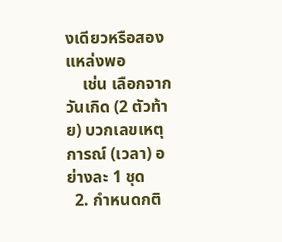งเดียวหรือสองแหล่งพอ
    เช่น เลือกจากวันเกิด (2 ตัวท้าย) บวกเลขเหตุการณ์ (เวลา) อย่างละ 1 ชุด
  2. กำหนดกติ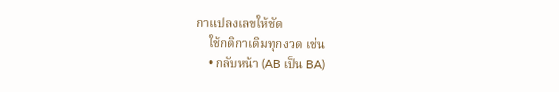กาแปลงเลขให้ชัด
    ใช้กติกาเดิมทุกงวด เช่น
    • กลับหน้า (AB เป็น BA)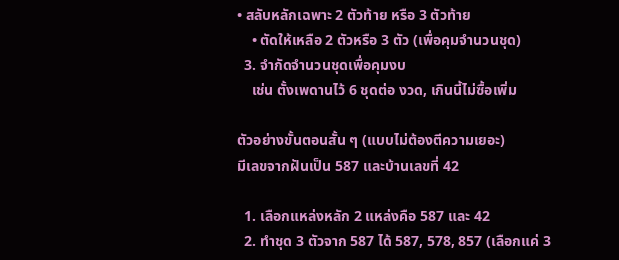• สลับหลักเฉพาะ 2 ตัวท้าย หรือ 3 ตัวท้าย
    • ตัดให้เหลือ 2 ตัวหรือ 3 ตัว (เพื่อคุมจำนวนชุด)
  3. จำกัดจำนวนชุดเพื่อคุมงบ
    เช่น ตั้งเพดานไว้ 6 ชุดต่อ งวด, เกินนี้ไม่ซื้อเพิ่ม

ตัวอย่างขั้นตอนสั้น ๆ (แบบไม่ต้องตีความเยอะ)
มีเลขจากฝันเป็น 587 และบ้านเลขที่ 42

  1. เลือกแหล่งหลัก 2 แหล่งคือ 587 และ 42
  2. ทำชุด 3 ตัวจาก 587 ได้ 587, 578, 857 (เลือกแค่ 3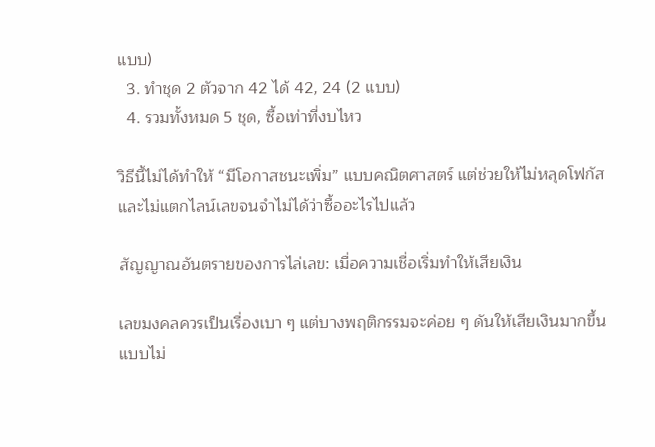แบบ)
  3. ทำชุด 2 ตัวจาก 42 ได้ 42, 24 (2 แบบ)
  4. รวมทั้งหมด 5 ชุด, ซื้อเท่าที่งบไหว

วิธีนี้ไม่ได้ทำให้ “มีโอกาสชนะเพิ่ม” แบบคณิตศาสตร์ แต่ช่วยให้ไม่หลุดโฟกัส และไม่แตกไลน์เลขจนจำไม่ได้ว่าซื้ออะไรไปแล้ว

สัญญาณอันตรายของการไล่เลข: เมื่อความเชื่อเริ่มทำให้เสียเงิน

เลขมงคลควรเป็นเรื่องเบา ๆ แต่บางพฤติกรรมจะค่อย ๆ ดันให้เสียเงินมากขึ้นแบบไม่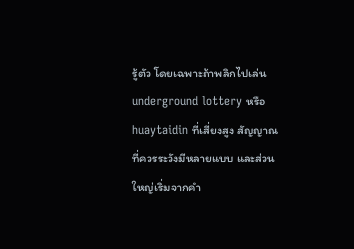รู้ตัว โดยเฉพาะถ้าพลิกไปเล่น underground lottery หรือ huaytaidin ที่เสี่ยงสูง สัญญาณที่ควรระวังมีหลายแบบ และส่วนใหญ่เริ่มจากคำ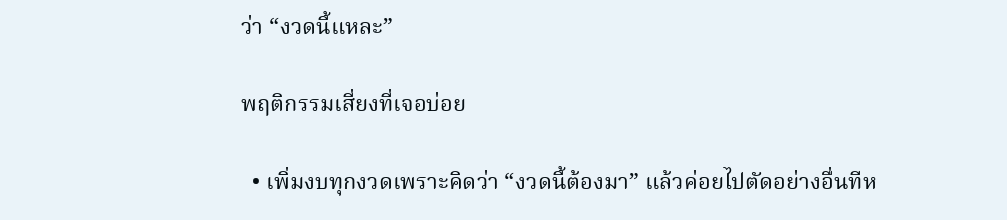ว่า “งวดนี้แหละ”

พฤติกรรมเสี่ยงที่เจอบ่อย

  • เพิ่มงบทุกงวดเพราะคิดว่า “งวดนี้ต้องมา” แล้วค่อยไปตัดอย่างอื่นทีห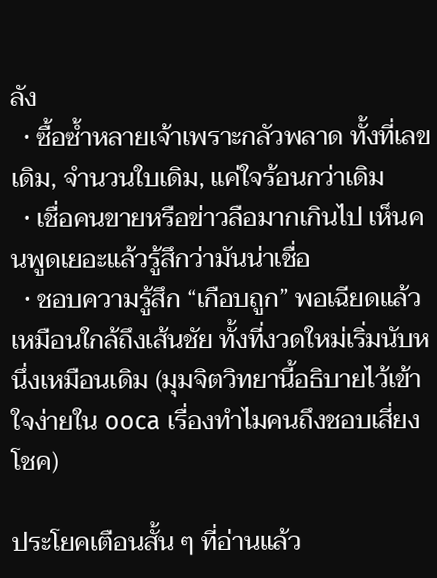ลัง
  • ซื้อซ้ำหลายเจ้าเพราะกลัวพลาด ทั้งที่เลขเดิม, จำนวนใบเดิม, แค่ใจร้อนกว่าเดิม
  • เชื่อคนขายหรือข่าวลือมากเกินไป เห็นคนพูดเยอะแล้วรู้สึกว่ามันน่าเชื่อ
  • ชอบความรู้สึก “เกือบถูก” พอเฉียดแล้วเหมือนใกล้ถึงเส้นชัย ทั้งที่งวดใหม่เริ่มนับหนึ่งเหมือนเดิม (มุมจิตวิทยานี้อธิบายไว้เข้าใจง่ายใน ooca เรื่องทำไมคนถึงชอบเสี่ยงโชค)

ประโยคเตือนสั้น ๆ ที่อ่านแล้ว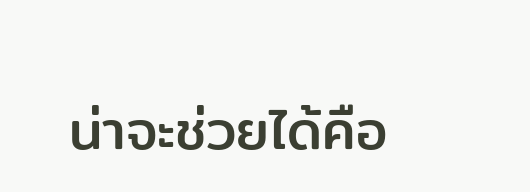น่าจะช่วยได้คือ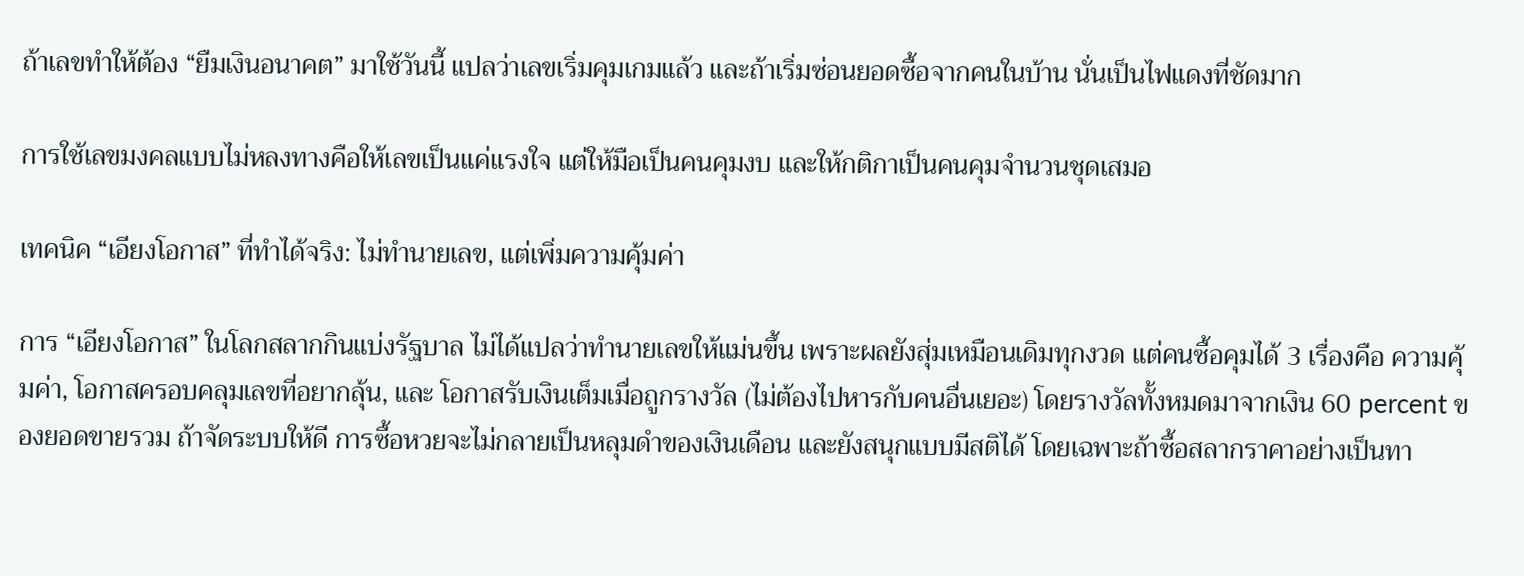ถ้าเลขทำให้ต้อง “ยืมเงินอนาคต” มาใช้วันนี้ แปลว่าเลขเริ่มคุมเกมแล้ว และถ้าเริ่มซ่อนยอดซื้อจากคนในบ้าน นั่นเป็นไฟแดงที่ชัดมาก

การใช้เลขมงคลแบบไม่หลงทางคือให้เลขเป็นแค่แรงใจ แต่ให้มือเป็นคนคุมงบ และให้กติกาเป็นคนคุมจำนวนชุดเสมอ

เทคนิค “เอียงโอกาส” ที่ทำได้จริง: ไม่ทำนายเลข, แต่เพิ่มความคุ้มค่า

การ “เอียงโอกาส” ในโลกสลากกินแบ่งรัฐบาล ไม่ได้แปลว่าทำนายเลขให้แม่นขึ้น เพราะผลยังสุ่มเหมือนเดิมทุกงวด แต่คนซื้อคุมได้ 3 เรื่องคือ ความคุ้มค่า, โอกาสครอบคลุมเลขที่อยากลุ้น, และ โอกาสรับเงินเต็มเมื่อถูกรางวัล (ไม่ต้องไปหารกับคนอื่นเยอะ) โดยรางวัลทั้งหมดมาจากเงิน 60 percent ของยอดขายรวม ถ้าจัดระบบให้ดี การซื้อหวยจะไม่กลายเป็นหลุมดำของเงินเดือน และยังสนุกแบบมีสติได้ โดยเฉพาะถ้าซื้อสลากราคาอย่างเป็นทา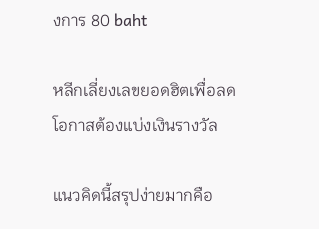งการ 80 baht

หลีกเลี่ยงเลขยอดฮิตเพื่อลดโอกาสต้องแบ่งเงินรางวัล

แนวคิดนี้สรุปง่ายมากคือ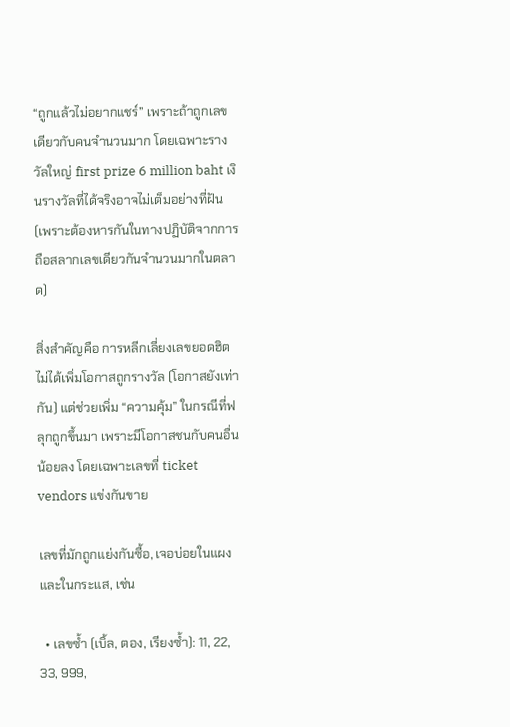“ถูกแล้วไม่อยากแชร์” เพราะถ้าถูกเลขเดียวกับคนจำนวนมาก โดยเฉพาะรางวัลใหญ่ first prize 6 million baht เงินรางวัลที่ได้จริงอาจไม่เต็มอย่างที่ฝัน (เพราะต้องหารกันในทางปฏิบัติจากการถือสลากเลขเดียวกันจำนวนมากในตลาด)

สิ่งสำคัญคือ การหลีกเลี่ยงเลขยอดฮิตไม่ได้เพิ่มโอกาสถูกรางวัล (โอกาสยังเท่ากัน) แต่ช่วยเพิ่ม “ความคุ้ม” ในกรณีที่ฟลุกถูกขึ้นมา เพราะมีโอกาสชนกับคนอื่นน้อยลง โดยเฉพาะเลขที่ ticket vendors แข่งกันขาย

เลขที่มักถูกแย่งกันซื้อ, เจอบ่อยในแผงและในกระแส, เช่น

  • เลขซ้ำ (เบิ้ล, ตอง, เรียงซ้ำ): 11, 22, 33, 999,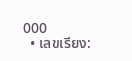000
  • เลขเรียง: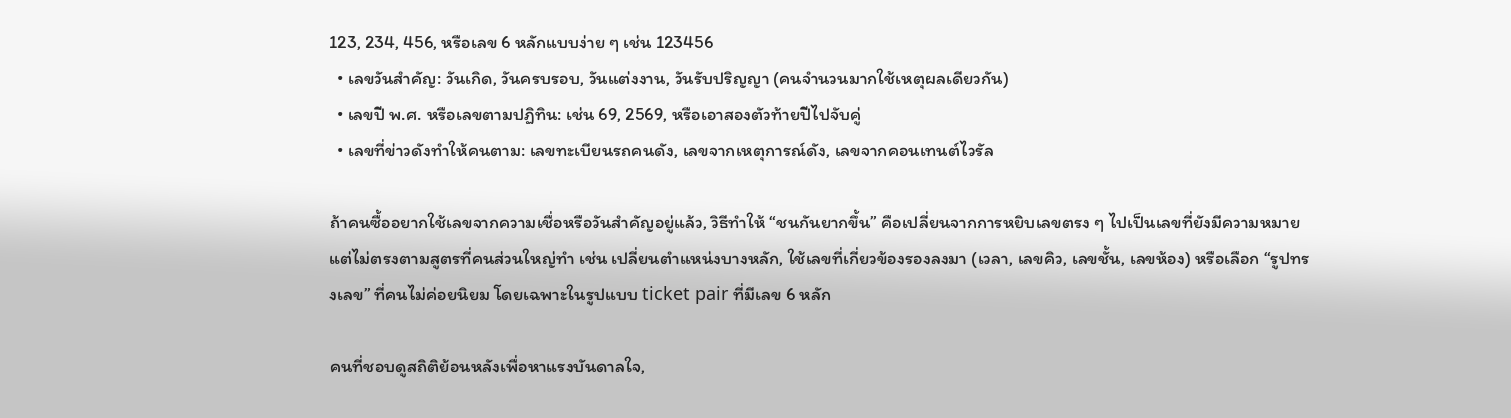123, 234, 456, หรือเลข 6 หลักแบบง่าย ๆ เช่น 123456
  • เลขวันสำคัญ: วันเกิด, วันครบรอบ, วันแต่งงาน, วันรับปริญญา (คนจำนวนมากใช้เหตุผลเดียวกัน)
  • เลขปี พ.ศ. หรือเลขตามปฏิทิน: เช่น 69, 2569, หรือเอาสองตัวท้ายปีไปจับคู่
  • เลขที่ข่าวดังทำให้คนตาม: เลขทะเบียนรถคนดัง, เลขจากเหตุการณ์ดัง, เลขจากคอนเทนต์ไวรัล

ถ้าคนซื้ออยากใช้เลขจากความเชื่อหรือวันสำคัญอยู่แล้ว, วิธีทำให้ “ชนกันยากขึ้น” คือเปลี่ยนจากการหยิบเลขตรง ๆ ไปเป็นเลขที่ยังมีความหมาย แต่ไม่ตรงตามสูตรที่คนส่วนใหญ่ทำ เช่น เปลี่ยนตำแหน่งบางหลัก, ใช้เลขที่เกี่ยวข้องรองลงมา (เวลา, เลขคิว, เลขชั้น, เลขห้อง) หรือเลือก “รูปทรงเลข” ที่คนไม่ค่อยนิยม โดยเฉพาะในรูปแบบ ticket pair ที่มีเลข 6 หลัก

คนที่ชอบดูสถิติย้อนหลังเพื่อหาแรงบันดาลใจ,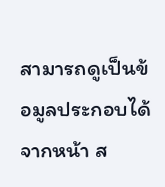สามารถดูเป็นข้อมูลประกอบได้จากหน้า ส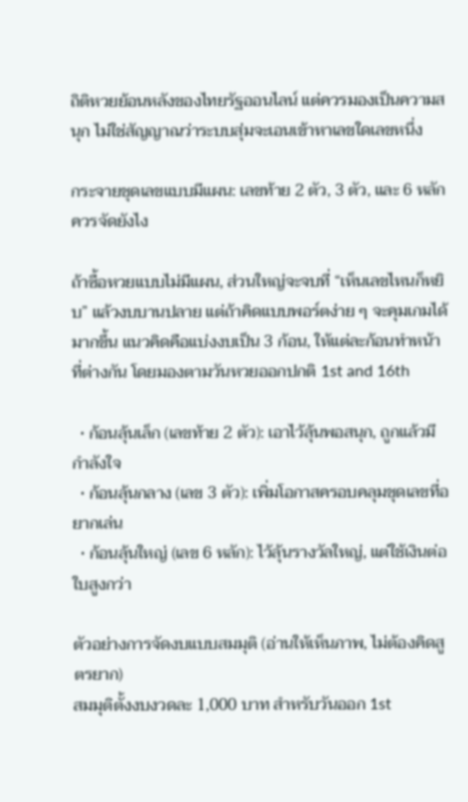ถิติหวยย้อนหลังของไทยรัฐออนไลน์ แต่ควรมองเป็นความสนุก ไม่ใช่สัญญาณว่าระบบสุ่มจะเอนเข้าหาเลขใดเลขหนึ่ง

กระจายชุดเลขแบบมีแผน: เลขท้าย 2 ตัว, 3 ตัว, และ 6 หลักควรจัดยังไง

ถ้าซื้อหวยแบบไม่มีแผน, ส่วนใหญ่จะจบที่ “เห็นเลขไหนก็หยิบ” แล้วงบบานปลาย แต่ถ้าคิดแบบพอร์ตง่าย ๆ จะคุมเกมได้มากขึ้น แนวคิดคือแบ่งงบเป็น 3 ก้อน, ให้แต่ละก้อนทำหน้าที่ต่างกัน โดยมองตามวันหวยออกปกติ 1st and 16th

  • ก้อนลุ้นเล็ก (เลขท้าย 2 ตัว): เอาไว้ลุ้นพอสนุก, ถูกแล้วมีกำลังใจ
  • ก้อนลุ้นกลาง (เลข 3 ตัว): เพิ่มโอกาสครอบคลุมชุดเลขที่อยากเล่น
  • ก้อนลุ้นใหญ่ (เลข 6 หลัก): ไว้ลุ้นรางวัลใหญ่, แต่ใช้เงินต่อใบสูงกว่า

ตัวอย่างการจัดงบแบบสมมุติ (อ่านให้เห็นภาพ, ไม่ต้องคิดสูตรยาก)
สมมุติตั้งงบงวดละ 1,000 บาท สำหรับวันออก 1st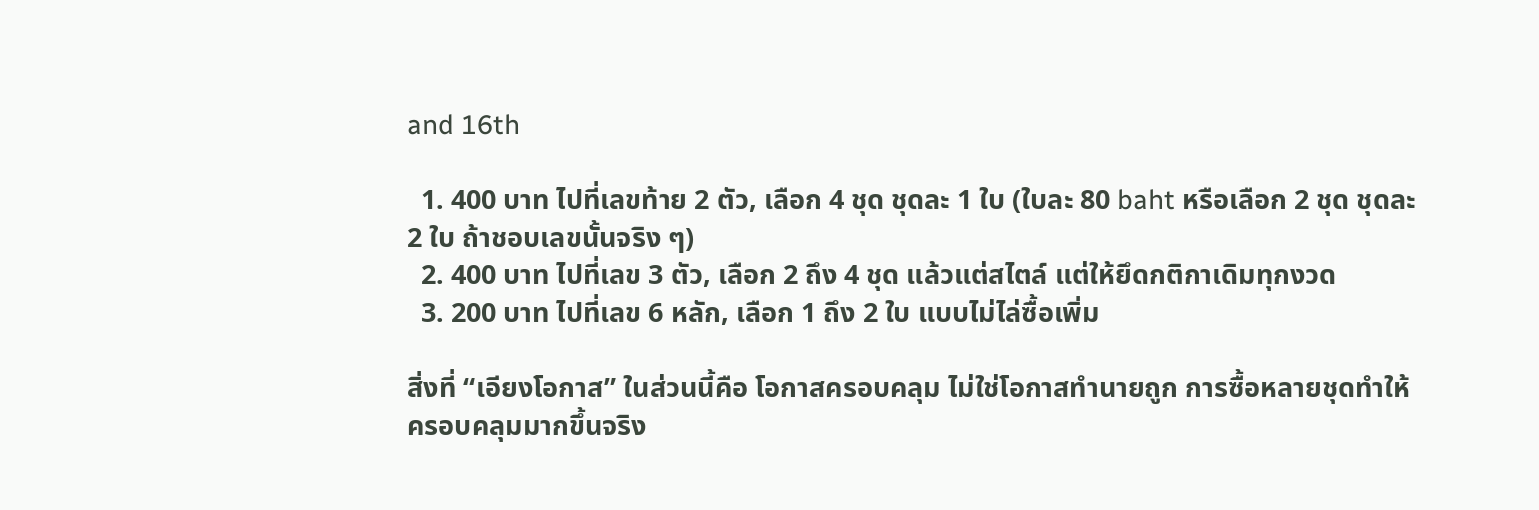and 16th

  1. 400 บาท ไปที่เลขท้าย 2 ตัว, เลือก 4 ชุด ชุดละ 1 ใบ (ใบละ 80 baht หรือเลือก 2 ชุด ชุดละ 2 ใบ ถ้าชอบเลขนั้นจริง ๆ)
  2. 400 บาท ไปที่เลข 3 ตัว, เลือก 2 ถึง 4 ชุด แล้วแต่สไตล์ แต่ให้ยึดกติกาเดิมทุกงวด
  3. 200 บาท ไปที่เลข 6 หลัก, เลือก 1 ถึง 2 ใบ แบบไม่ไล่ซื้อเพิ่ม

สิ่งที่ “เอียงโอกาส” ในส่วนนี้คือ โอกาสครอบคลุม ไม่ใช่โอกาสทำนายถูก การซื้อหลายชุดทำให้ครอบคลุมมากขึ้นจริง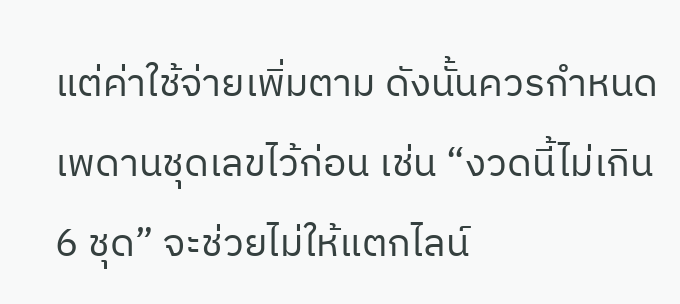แต่ค่าใช้จ่ายเพิ่มตาม ดังนั้นควรกำหนดเพดานชุดเลขไว้ก่อน เช่น “งวดนี้ไม่เกิน 6 ชุด” จะช่วยไม่ให้แตกไลน์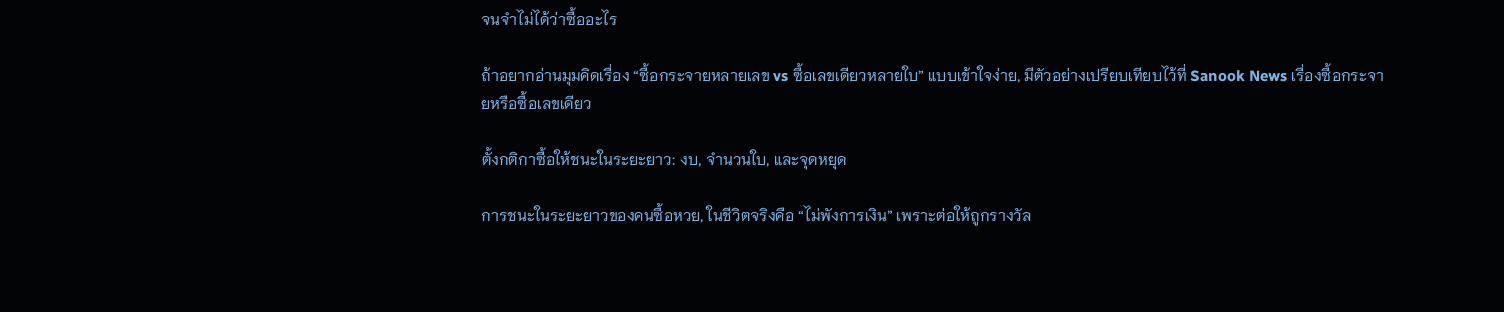จนจำไม่ได้ว่าซื้ออะไร

ถ้าอยากอ่านมุมคิดเรื่อง “ซื้อกระจายหลายเลข vs ซื้อเลขเดียวหลายใบ” แบบเข้าใจง่าย, มีตัวอย่างเปรียบเทียบไว้ที่ Sanook News เรื่องซื้อกระจายหรือซื้อเลขเดียว

ตั้งกติกาซื้อให้ชนะในระยะยาว: งบ, จำนวนใบ, และจุดหยุด

การชนะในระยะยาวของคนซื้อหวย, ในชีวิตจริงคือ “ไม่พังการเงิน” เพราะต่อให้ถูกรางวัล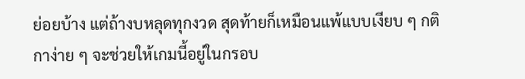ย่อยบ้าง แต่ถ้างบหลุดทุกงวด สุดท้ายก็เหมือนแพ้แบบเงียบ ๆ กติกาง่าย ๆ จะช่วยให้เกมนี้อยู่ในกรอบ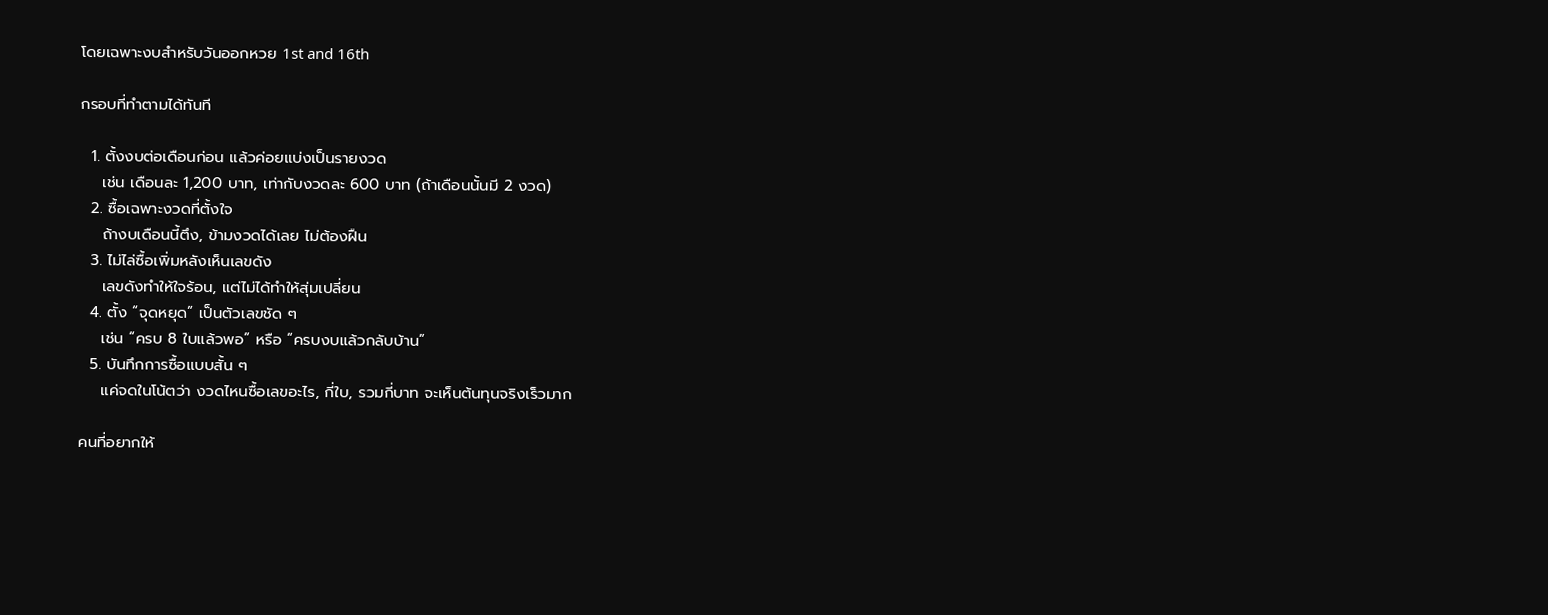โดยเฉพาะงบสำหรับวันออกหวย 1st and 16th

กรอบที่ทำตามได้ทันที

  1. ตั้งงบต่อเดือนก่อน แล้วค่อยแบ่งเป็นรายงวด
    เช่น เดือนละ 1,200 บาท, เท่ากับงวดละ 600 บาท (ถ้าเดือนนั้นมี 2 งวด)
  2. ซื้อเฉพาะงวดที่ตั้งใจ
    ถ้างบเดือนนี้ตึง, ข้ามงวดได้เลย ไม่ต้องฝืน
  3. ไม่ไล่ซื้อเพิ่มหลังเห็นเลขดัง
    เลขดังทำให้ใจร้อน, แต่ไม่ได้ทำให้สุ่มเปลี่ยน
  4. ตั้ง “จุดหยุด” เป็นตัวเลขชัด ๆ
    เช่น “ครบ 8 ใบแล้วพอ” หรือ “ครบงบแล้วกลับบ้าน”
  5. บันทึกการซื้อแบบสั้น ๆ
    แค่จดในโน้ตว่า งวดไหนซื้อเลขอะไร, กี่ใบ, รวมกี่บาท จะเห็นต้นทุนจริงเร็วมาก

คนที่อยากให้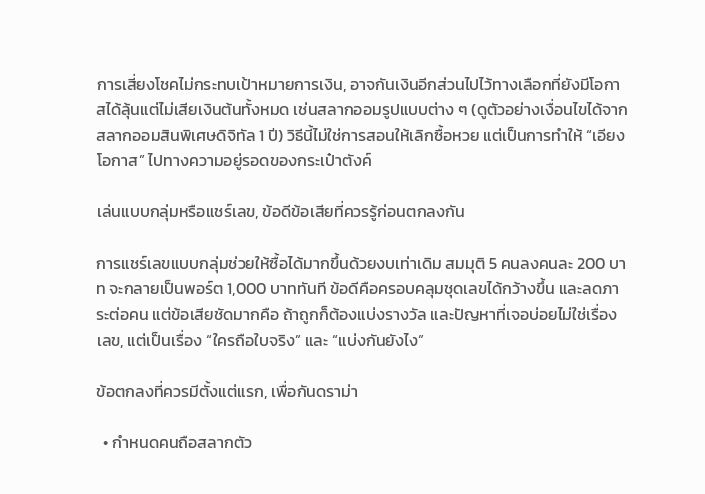การเสี่ยงโชคไม่กระทบเป้าหมายการเงิน, อาจกันเงินอีกส่วนไปไว้ทางเลือกที่ยังมีโอกาสได้ลุ้นแต่ไม่เสียเงินต้นทั้งหมด เช่นสลากออมรูปแบบต่าง ๆ (ดูตัวอย่างเงื่อนไขได้จาก สลากออมสินพิเศษดิจิทัล 1 ปี) วิธีนี้ไม่ใช่การสอนให้เลิกซื้อหวย แต่เป็นการทำให้ “เอียงโอกาส” ไปทางความอยู่รอดของกระเป๋าตังค์

เล่นแบบกลุ่มหรือแชร์เลข, ข้อดีข้อเสียที่ควรรู้ก่อนตกลงกัน

การแชร์เลขแบบกลุ่มช่วยให้ซื้อได้มากขึ้นด้วยงบเท่าเดิม สมมุติ 5 คนลงคนละ 200 บาท จะกลายเป็นพอร์ต 1,000 บาททันที ข้อดีคือครอบคลุมชุดเลขได้กว้างขึ้น และลดภาระต่อคน แต่ข้อเสียชัดมากคือ ถ้าถูกก็ต้องแบ่งรางวัล และปัญหาที่เจอบ่อยไม่ใช่เรื่องเลข, แต่เป็นเรื่อง “ใครถือใบจริง” และ “แบ่งกันยังไง”

ข้อตกลงที่ควรมีตั้งแต่แรก, เพื่อกันดราม่า

  • กำหนดคนถือสลากตัว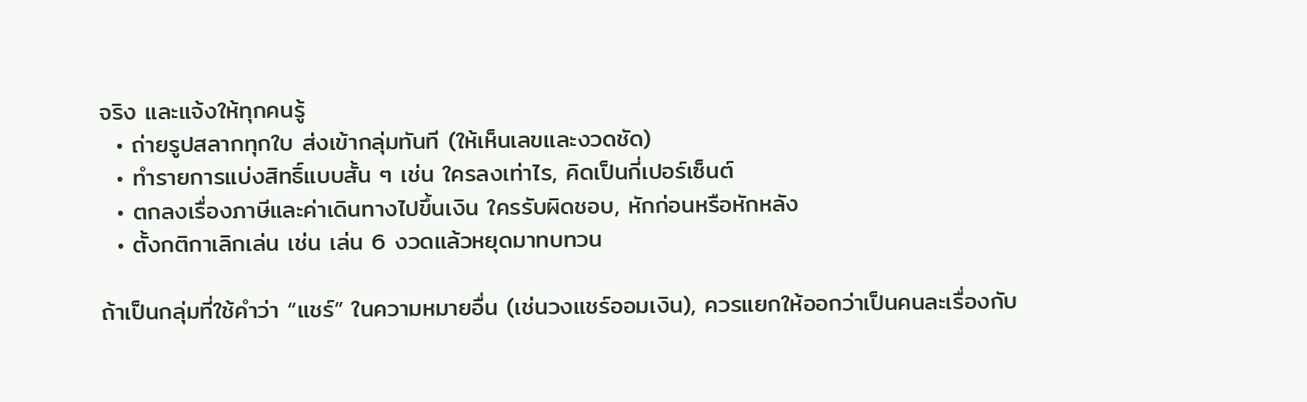จริง และแจ้งให้ทุกคนรู้
  • ถ่ายรูปสลากทุกใบ ส่งเข้ากลุ่มทันที (ให้เห็นเลขและงวดชัด)
  • ทำรายการแบ่งสิทธิ์แบบสั้น ๆ เช่น ใครลงเท่าไร, คิดเป็นกี่เปอร์เซ็นต์
  • ตกลงเรื่องภาษีและค่าเดินทางไปขึ้นเงิน ใครรับผิดชอบ, หักก่อนหรือหักหลัง
  • ตั้งกติกาเลิกเล่น เช่น เล่น 6 งวดแล้วหยุดมาทบทวน

ถ้าเป็นกลุ่มที่ใช้คำว่า “แชร์” ในความหมายอื่น (เช่นวงแชร์ออมเงิน), ควรแยกให้ออกว่าเป็นคนละเรื่องกับ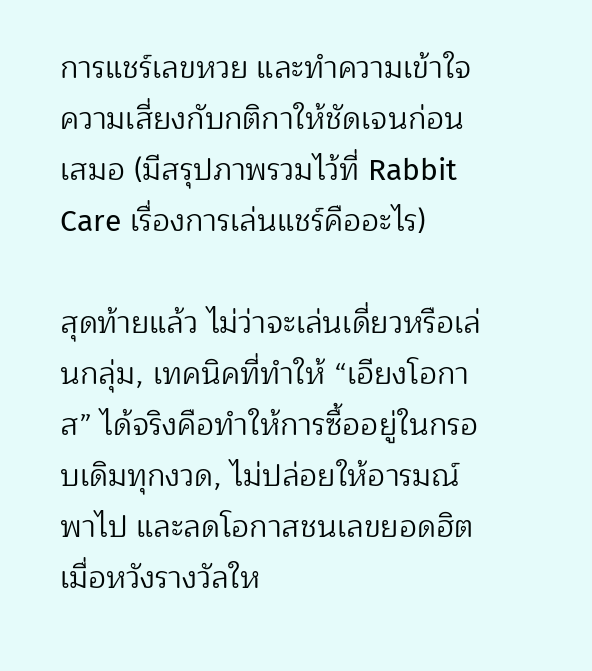การแชร์เลขหวย และทำความเข้าใจความเสี่ยงกับกติกาให้ชัดเจนก่อนเสมอ (มีสรุปภาพรวมไว้ที่ Rabbit Care เรื่องการเล่นแชร์คืออะไร)

สุดท้ายแล้ว ไม่ว่าจะเล่นเดี่ยวหรือเล่นกลุ่ม, เทคนิคที่ทำให้ “เอียงโอกาส” ได้จริงคือทำให้การซื้ออยู่ในกรอบเดิมทุกงวด, ไม่ปล่อยให้อารมณ์พาไป และลดโอกาสชนเลขยอดฮิตเมื่อหวังรางวัลให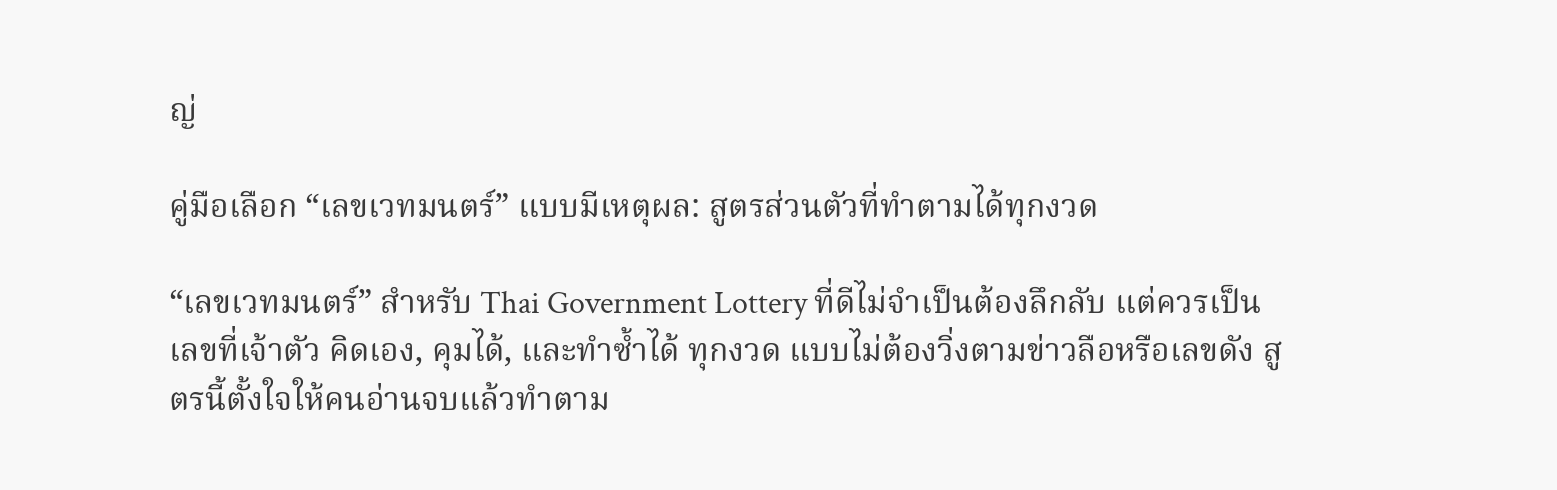ญ่

คู่มือเลือก “เลขเวทมนตร์” แบบมีเหตุผล: สูตรส่วนตัวที่ทำตามได้ทุกงวด

“เลขเวทมนตร์” สำหรับ Thai Government Lottery ที่ดีไม่จำเป็นต้องลึกลับ แต่ควรเป็นเลขที่เจ้าตัว คิดเอง, คุมได้, และทำซ้ำได้ ทุกงวด แบบไม่ต้องวิ่งตามข่าวลือหรือเลขดัง สูตรนี้ตั้งใจให้คนอ่านจบแล้วทำตาม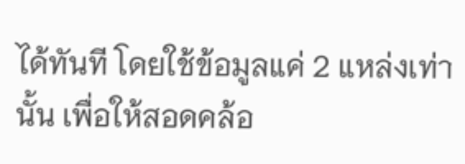ได้ทันที โดยใช้ข้อมูลแค่ 2 แหล่งเท่านั้น เพื่อให้สอดคล้อ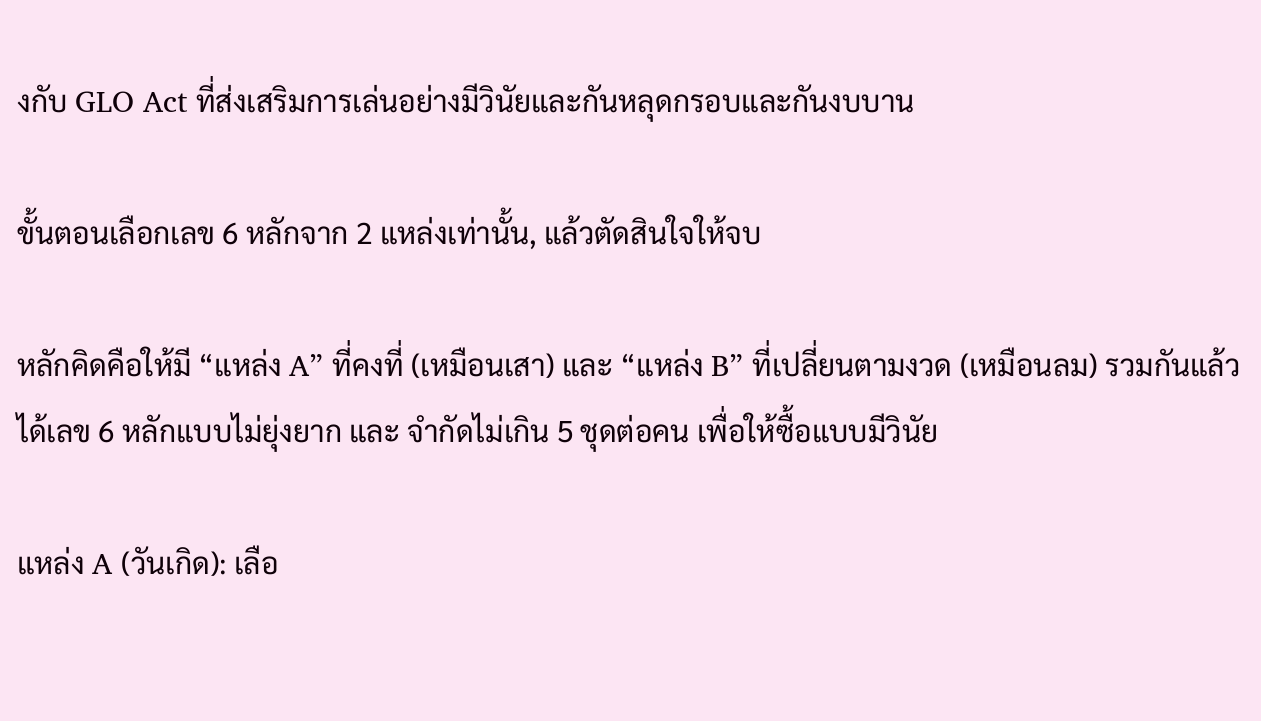งกับ GLO Act ที่ส่งเสริมการเล่นอย่างมีวินัยและกันหลุดกรอบและกันงบบาน

ขั้นตอนเลือกเลข 6 หลักจาก 2 แหล่งเท่านั้น, แล้วตัดสินใจให้จบ

หลักคิดคือให้มี “แหล่ง A” ที่คงที่ (เหมือนเสา) และ “แหล่ง B” ที่เปลี่ยนตามงวด (เหมือนลม) รวมกันแล้วได้เลข 6 หลักแบบไม่ยุ่งยาก และ จำกัดไม่เกิน 5 ชุดต่อคน เพื่อให้ซื้อแบบมีวินัย

แหล่ง A (วันเกิด): เลือ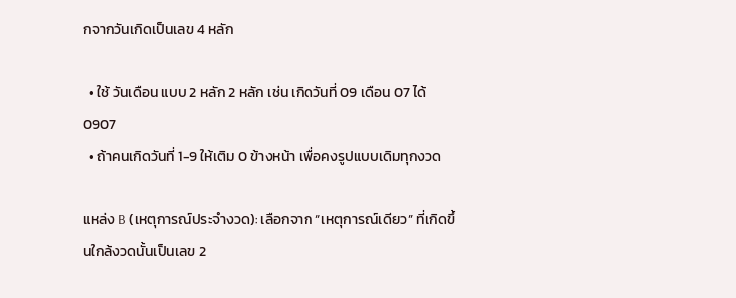กจากวันเกิดเป็นเลข 4 หลัก

  • ใช้ วันเดือน แบบ 2 หลัก 2 หลัก เช่น เกิดวันที่ 09 เดือน 07 ได้ 0907
  • ถ้าคนเกิดวันที่ 1-9 ให้เติม 0 ข้างหน้า เพื่อคงรูปแบบเดิมทุกงวด

แหล่ง B (เหตุการณ์ประจำงวด): เลือกจาก “เหตุการณ์เดียว” ที่เกิดขึ้นใกล้งวดนั้นเป็นเลข 2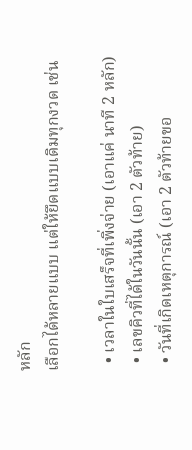หลัก
เลือกได้หลายแบบ แต่ให้ยึดแบบเดิมทุกงวด เช่น

  • เวลาในใบเสร็จที่เพิ่งจ่าย (เอาแค่ นาที 2 หลัก)
  • เลขคิวที่ได้ในวันนั้น (เอา 2 ตัวท้าย)
  • วันที่เกิดเหตุการณ์ (เอา 2 ตัวท้ายขอ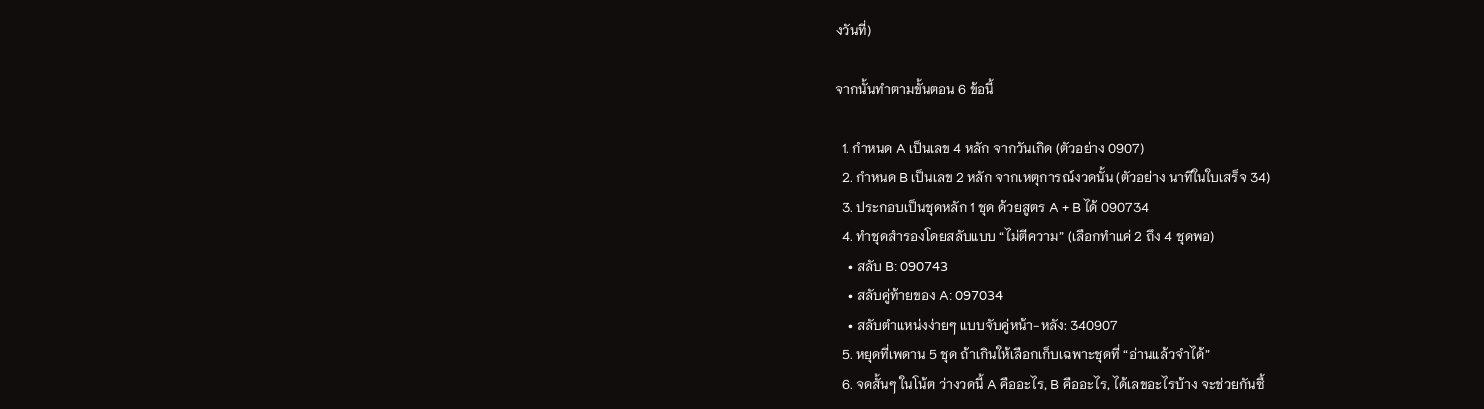งวันที่)

จากนั้นทำตามขั้นตอน 6 ข้อนี้

  1. กำหนด A เป็นเลข 4 หลัก จากวันเกิด (ตัวอย่าง 0907)
  2. กำหนด B เป็นเลข 2 หลัก จากเหตุการณ์งวดนั้น (ตัวอย่าง นาทีในใบเสร็จ 34)
  3. ประกอบเป็นชุดหลัก 1 ชุด ด้วยสูตร A + B ได้ 090734
  4. ทำชุดสำรองโดยสลับแบบ “ไม่ตีความ” (เลือกทำแค่ 2 ถึง 4 ชุดพอ)
    • สลับ B: 090743
    • สลับคู่ท้ายของ A: 097034
    • สลับตำแหน่งง่ายๆ แบบจับคู่หน้า-หลัง: 340907
  5. หยุดที่เพดาน 5 ชุด ถ้าเกินให้เลือกเก็บเฉพาะชุดที่ “อ่านแล้วจำได้”
  6. จดสั้นๆ ในโน้ต ว่างวดนี้ A คืออะไร, B คืออะไร, ได้เลขอะไรบ้าง จะช่วยกันซื้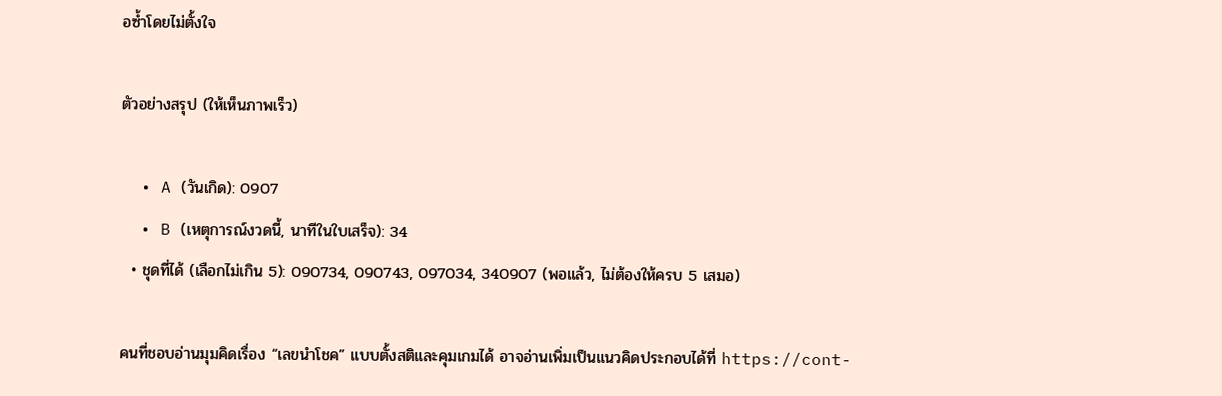อซ้ำโดยไม่ตั้งใจ

ตัวอย่างสรุป (ให้เห็นภาพเร็ว)

  • A (วันเกิด): 0907
  • B (เหตุการณ์งวดนี้, นาทีในใบเสร็จ): 34
  • ชุดที่ได้ (เลือกไม่เกิน 5): 090734, 090743, 097034, 340907 (พอแล้ว, ไม่ต้องให้ครบ 5 เสมอ)

คนที่ชอบอ่านมุมคิดเรื่อง “เลขนำโชค” แบบตั้งสติและคุมเกมได้ อาจอ่านเพิ่มเป็นแนวคิดประกอบได้ที่ https://cont-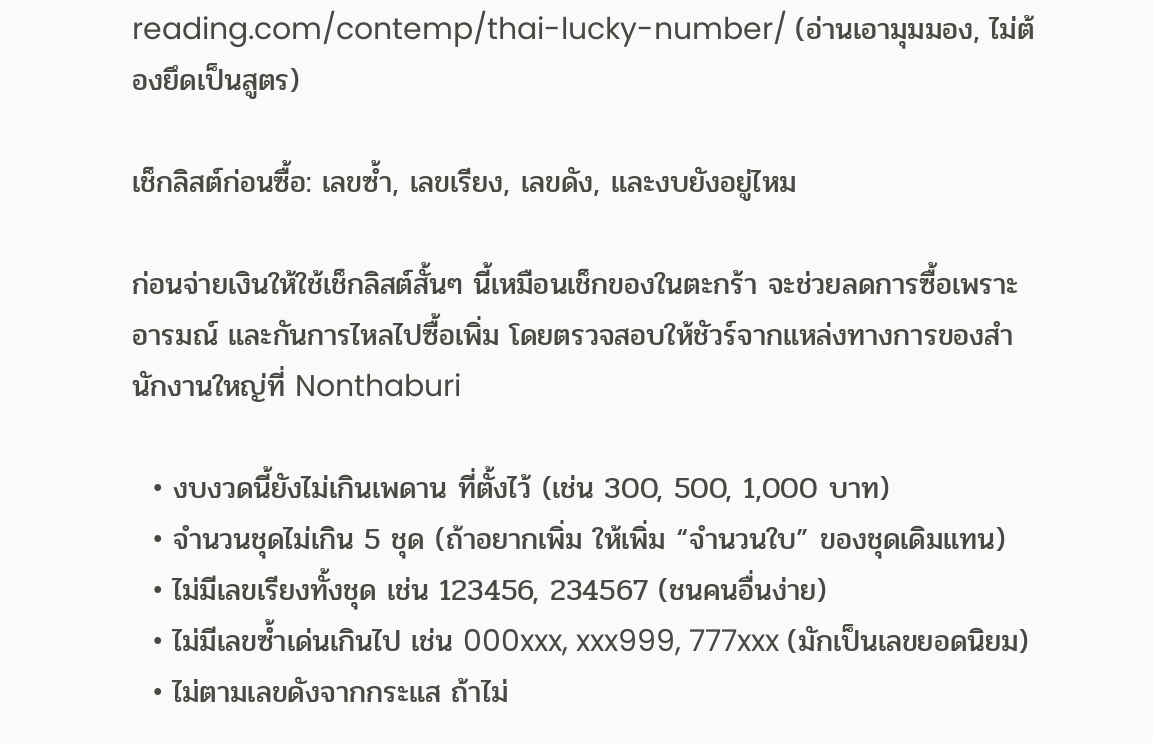reading.com/contemp/thai-lucky-number/ (อ่านเอามุมมอง, ไม่ต้องยึดเป็นสูตร)

เช็กลิสต์ก่อนซื้อ: เลขซ้ำ, เลขเรียง, เลขดัง, และงบยังอยู่ไหม

ก่อนจ่ายเงินให้ใช้เช็กลิสต์สั้นๆ นี้เหมือนเช็กของในตะกร้า จะช่วยลดการซื้อเพราะอารมณ์ และกันการไหลไปซื้อเพิ่ม โดยตรวจสอบให้ชัวร์จากแหล่งทางการของสำนักงานใหญ่ที่ Nonthaburi

  • งบงวดนี้ยังไม่เกินเพดาน ที่ตั้งไว้ (เช่น 300, 500, 1,000 บาท)
  • จำนวนชุดไม่เกิน 5 ชุด (ถ้าอยากเพิ่ม ให้เพิ่ม “จำนวนใบ” ของชุดเดิมแทน)
  • ไม่มีเลขเรียงทั้งชุด เช่น 123456, 234567 (ชนคนอื่นง่าย)
  • ไม่มีเลขซ้ำเด่นเกินไป เช่น 000xxx, xxx999, 777xxx (มักเป็นเลขยอดนิยม)
  • ไม่ตามเลขดังจากกระแส ถ้าไม่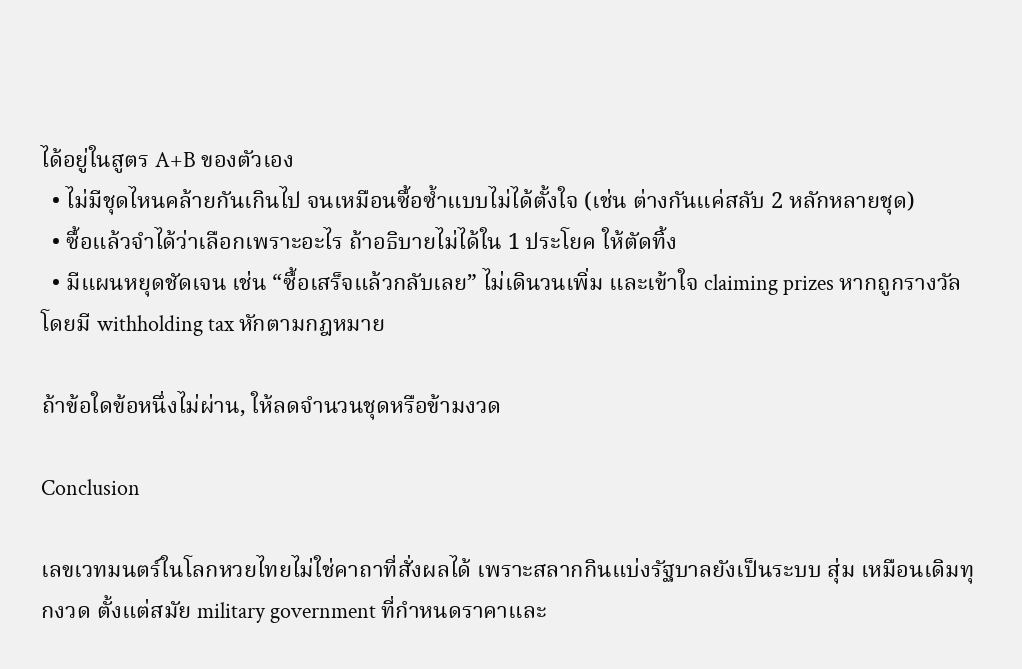ได้อยู่ในสูตร A+B ของตัวเอง
  • ไม่มีชุดไหนคล้ายกันเกินไป จนเหมือนซื้อซ้ำแบบไม่ได้ตั้งใจ (เช่น ต่างกันแค่สลับ 2 หลักหลายชุด)
  • ซื้อแล้วจำได้ว่าเลือกเพราะอะไร ถ้าอธิบายไม่ได้ใน 1 ประโยค ให้ตัดทิ้ง
  • มีแผนหยุดชัดเจน เช่น “ซื้อเสร็จแล้วกลับเลย” ไม่เดินวนเพิ่ม และเข้าใจ claiming prizes หากถูกรางวัล โดยมี withholding tax หักตามกฎหมาย

ถ้าข้อใดข้อหนึ่งไม่ผ่าน, ให้ลดจำนวนชุดหรือข้ามงวด

Conclusion

เลขเวทมนตร์ในโลกหวยไทยไม่ใช่คาถาที่สั่งผลได้ เพราะสลากกินแบ่งรัฐบาลยังเป็นระบบ สุ่ม เหมือนเดิมทุกงวด ตั้งแต่สมัย military government ที่กำหนดราคาและ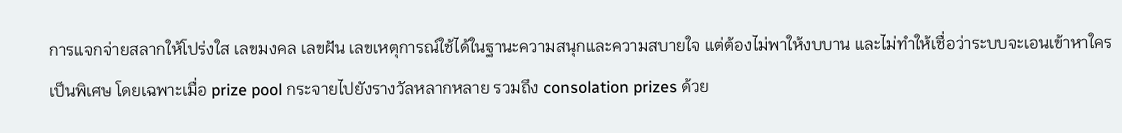การแจกจ่ายสลากให้โปร่งใส เลขมงคล เลขฝัน เลขเหตุการณ์ใช้ได้ในฐานะความสนุกและความสบายใจ แต่ต้องไม่พาให้งบบาน และไม่ทำให้เชื่อว่าระบบจะเอนเข้าหาใครเป็นพิเศษ โดยเฉพาะเมื่อ prize pool กระจายไปยังรางวัลหลากหลาย รวมถึง consolation prizes ด้วย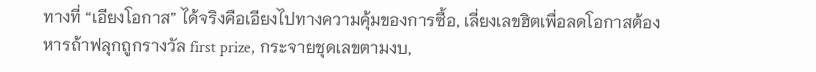ทางที่ “เอียงโอกาส” ได้จริงคือเอียงไปทางความคุ้มของการซื้อ, เลี่ยงเลขฮิตเพื่อลดโอกาสต้องหารถ้าฟลุกถูกรางวัล first prize, กระจายชุดเลขตามงบ,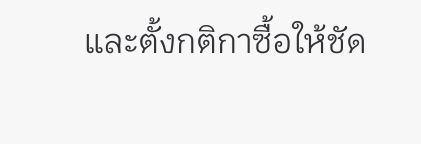และตั้งกติกาซื้อให้ชัด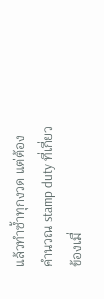แล้วทำซ้ำทุกงวด แต่ต้องคำนวณ stamp duty ที่เกี่ยวข้องเมื่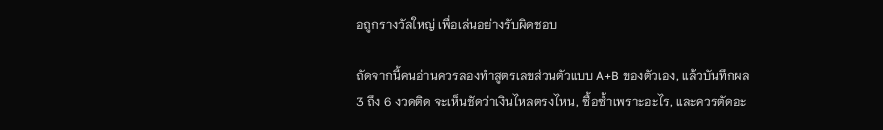อถูกรางวัลใหญ่ เพื่อเล่นอย่างรับผิดชอบ

ถัดจากนี้คนอ่านควรลองทำสูตรเลขส่วนตัวแบบ A+B ของตัวเอง, แล้วบันทึกผล 3 ถึง 6 งวดติด จะเห็นชัดว่าเงินไหลตรงไหน, ซื้อซ้ำเพราะอะไร, และควรตัดอะ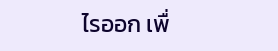ไรออก เพื่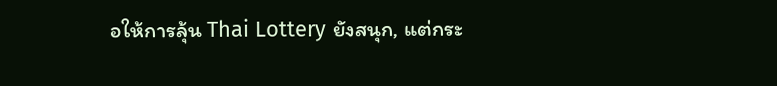อให้การลุ้น Thai Lottery ยังสนุก, แต่กระ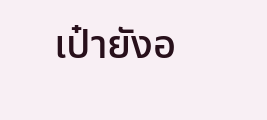เป๋ายังอ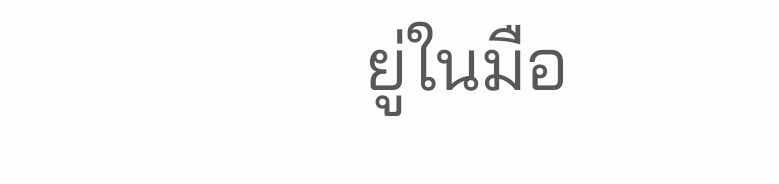ยู่ในมือ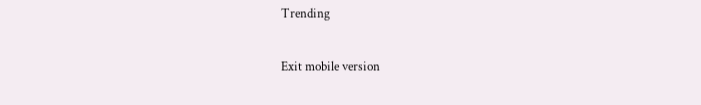Trending

Exit mobile version